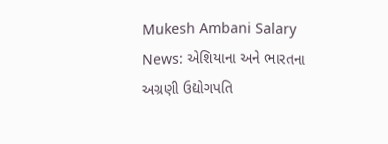Mukesh Ambani Salary News: એશિયાના અને ભારતના અગ્રણી ઉદ્યોગપતિ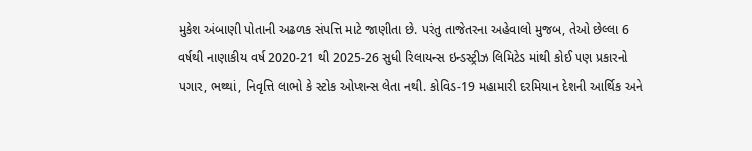મુકેશ અંબાણી પોતાની અઢળક સંપત્તિ માટે જાણીતા છે. પરંતુ તાજેતરના અહેવાલો મુજબ, તેઓ છેલ્લા 6 વર્ષથી નાણાકીય વર્ષ 2020-21 થી 2025-26 સુધી રિલાયન્સ ઇન્ડસ્ટ્રીઝ લિમિટેડ માંથી કોઈ પણ પ્રકારનો પગાર, ભથ્થાં, નિવૃત્તિ લાભો કે સ્ટોક ઓપ્શન્સ લેતા નથી. કોવિડ-19 મહામારી દરમિયાન દેશની આર્થિક અને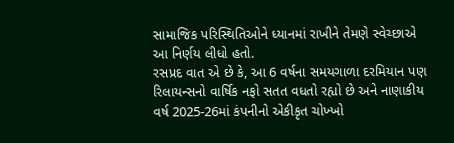સામાજિક પરિસ્થિતિઓને ધ્યાનમાં રાખીને તેમણે સ્વેચ્છાએ આ નિર્ણય લીધો હતો.
રસપ્રદ વાત એ છે કે, આ 6 વર્ષના સમયગાળા દરમિયાન પણ રિલાયન્સનો વાર્ષિક નફો સતત વધતો રહ્યો છે અને નાણાકીય વર્ષ 2025-26માં કંપનીનો એકીકૃત ચોખ્ખો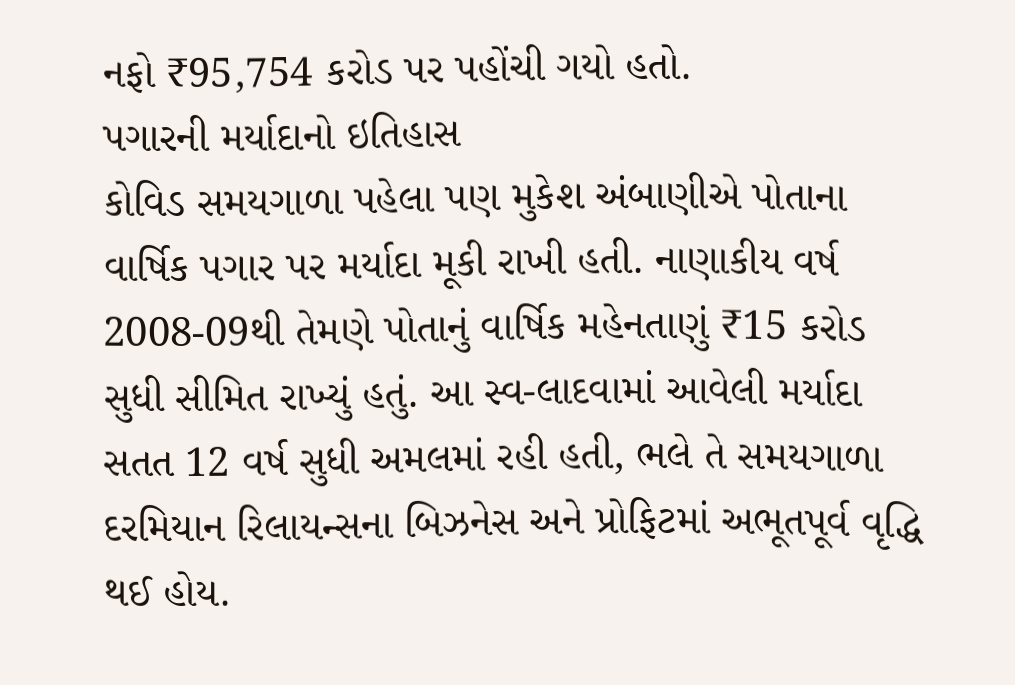નફો ₹95,754 કરોડ પર પહોંચી ગયો હતો.
પગારની મર્યાદાનો ઇતિહાસ
કોવિડ સમયગાળા પહેલા પણ મુકેશ અંબાણીએ પોતાના વાર્ષિક પગાર પર મર્યાદા મૂકી રાખી હતી. નાણાકીય વર્ષ 2008-09થી તેમણે પોતાનું વાર્ષિક મહેનતાણું ₹15 કરોડ સુધી સીમિત રાખ્યું હતું. આ સ્વ-લાદવામાં આવેલી મર્યાદા સતત 12 વર્ષ સુધી અમલમાં રહી હતી, ભલે તે સમયગાળા દરમિયાન રિલાયન્સના બિઝનેસ અને પ્રોફિટમાં અભૂતપૂર્વ વૃદ્ધિ થઈ હોય.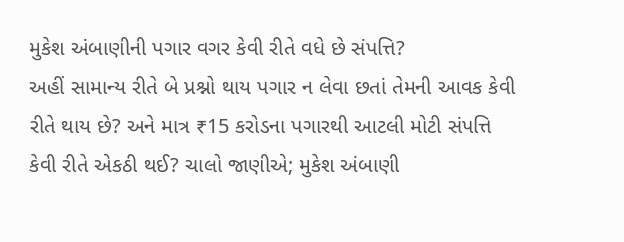મુકેશ અંબાણીની પગાર વગર કેવી રીતે વધે છે સંપત્તિ?
અહીં સામાન્ય રીતે બે પ્રશ્નો થાય પગાર ન લેવા છતાં તેમની આવક કેવી રીતે થાય છે? અને માત્ર ₹15 કરોડના પગારથી આટલી મોટી સંપત્તિ કેવી રીતે એકઠી થઈ? ચાલો જાણીએ; મુકેશ અંબાણી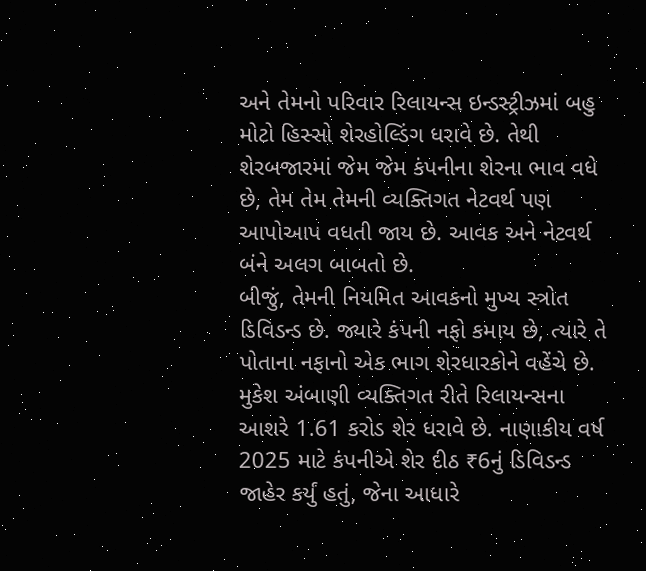અને તેમનો પરિવાર રિલાયન્સ ઇન્ડસ્ટ્રીઝમાં બહુ મોટો હિસ્સો શેરહોલ્ડિંગ ધરાવે છે. તેથી શેરબજારમાં જેમ જેમ કંપનીના શેરના ભાવ વધે છે, તેમ તેમ તેમની વ્યક્તિગત નેટવર્થ પણ આપોઆપ વધતી જાય છે. આવક અને નેટવર્થ બંને અલગ બાબતો છે.
બીજું, તેમની નિયમિત આવકનો મુખ્ય સ્ત્રોત ડિવિડન્ડ છે. જ્યારે કંપની નફો કમાય છે, ત્યારે તે પોતાના નફાનો એક ભાગ શેરધારકોને વહેંચે છે. મુકેશ અંબાણી વ્યક્તિગત રીતે રિલાયન્સના આશરે 1.61 કરોડ શેર ધરાવે છે. નાણાકીય વર્ષ 2025 માટે કંપનીએ શેર દીઠ ₹6નું ડિવિડન્ડ જાહેર કર્યું હતું, જેના આધારે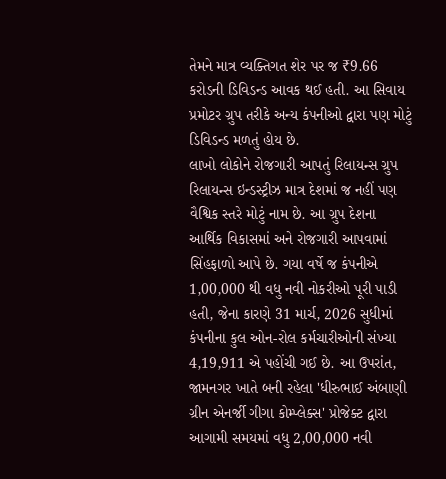તેમને માત્ર વ્યક્તિગત શેર પર જ ₹9.66 કરોડની ડિવિડન્ડ આવક થઈ હતી. આ સિવાય પ્રમોટર ગ્રુપ તરીકે અન્ય કંપનીઓ દ્વારા પણ મોટું ડિવિડન્ડ મળતું હોય છે.
લાખો લોકોને રોજગારી આપતું રિલાયન્સ ગ્રુપ
રિલાયન્સ ઇન્ડસ્ટ્રીઝ માત્ર દેશમાં જ નહીં પણ વૈશ્વિક સ્તરે મોટું નામ છે. આ ગ્રુપ દેશના આર્થિક વિકાસમાં અને રોજગારી આપવામાં સિંહફાળો આપે છે. ગયા વર્ષે જ કંપનીએ 1,00,000 થી વધુ નવી નોકરીઓ પૂરી પાડી હતી, જેના કારણે 31 માર્ચ, 2026 સુધીમાં કંપનીના કુલ ઓન-રોલ કર્મચારીઓની સંખ્યા 4,19,911 એ પહોંચી ગઈ છે. આ ઉપરાંત, જામનગર ખાતે બની રહેલા 'ધીરુભાઈ અંબાણી ગ્રીન એનર્જી ગીગા કોમ્પ્લેક્સ' પ્રોજેક્ટ દ્વારા આગામી સમયમાં વધુ 2,00,000 નવી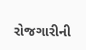રોજગારીની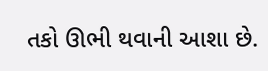તકો ઊભી થવાની આશા છે.